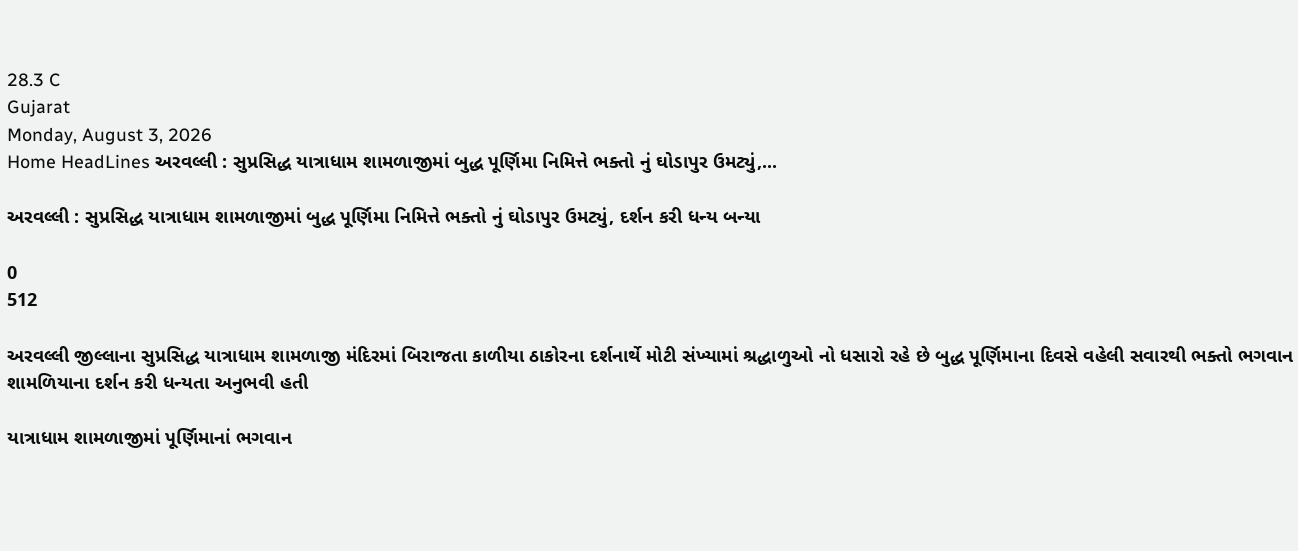28.3 C
Gujarat
Monday, August 3, 2026
Home HeadLines અરવલ્લી : સુપ્રસિદ્ધ યાત્રાધામ શામળાજીમાં બુદ્ધ પૂર્ણિમા નિમિત્તે ભક્તો નું ઘોડાપુર ઉમટ્યું,...

અરવલ્લી : સુપ્રસિદ્ધ યાત્રાધામ શામળાજીમાં બુદ્ધ પૂર્ણિમા નિમિત્તે ભક્તો નું ઘોડાપુર ઉમટ્યું, દર્શન કરી ધન્ય બન્યા

0
512

અરવલ્લી જીલ્લાના સુપ્રસિદ્ધ યાત્રાધામ શામળાજી મંદિરમાં બિરાજતા કાળીયા ઠાકોરના દર્શનાર્થે મોટી સંખ્યામાં શ્રદ્ધાળુઓ નો ધસારો રહે છે બુદ્ધ પૂર્ણિમાના દિવસે વહેલી સવારથી ભક્તો ભગવાન શામળિયાના દર્શન કરી ધન્યતા અનુભવી હતી

યાત્રાધામ શામળાજીમાં પૂર્ણિમાનાં ભગવાન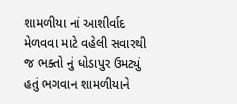શામળીયા નાં આશીર્વાદ મેળવવા માટે વહેલી સવારથી જ ભક્તો નું ધોડાપુર ઉમટ્યું હતું ભગવાન શામળીયાને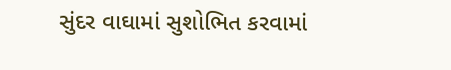સુંદર વાઘામાં સુશોભિત કરવામાં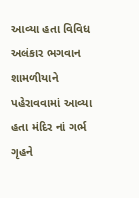આવ્યા હતા વિવિધ અલંકાર ભગવાન શામળીયાને પહેરાવવામાં આવ્યા હતા મંદિર નાં ગર્ભ ગૃહને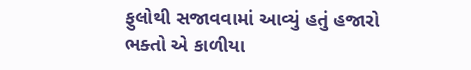ફુલોથી સજાવવામાં આવ્યું હતું હજારો ભક્તો એ કાળીયા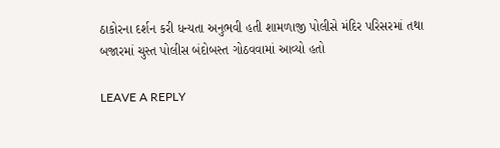ઠાકોરના દર્શન કરી ધન્યતા અનુભવી હતી શામળાજી પોલીસે મંદિર પરિસરમાં તથા બજારમાં ચુસ્ત પોલીસ બંદોબસ્ત ગોઠવવામાં આવ્યો હતો

LEAVE A REPLY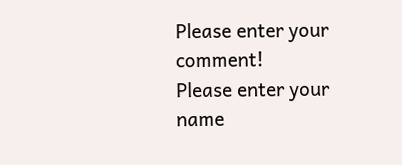Please enter your comment!
Please enter your name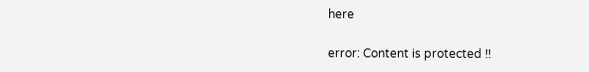here

error: Content is protected !!